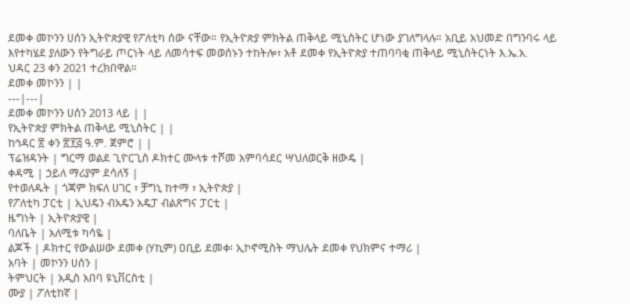ደመቀ መኮንን ሀሰን ኢትዮጵያዊ የፖለቲካ ሰው ናቸው። የኢትዮጵያ ምክትል ጠቅላይ ሚኒስትር ሆነው ያገለግላሉ። አቢይ አህመድ በግንባሩ ላይ እየተካሄደ ያለውን የትግራይ ጦርነት ላይ ለመሳተፍ መወሰኑን ተከትሎ፣ አቶ ደመቀ የኢትዮጵያ ተጠባባቂ ጠቅላይ ሚኒስትርነት እ.ኤ.አ.
ህዳር 23 ቀን 2021 ተረክበዋል።
ደመቀ መኮንን | |
---|---|
ደመቀ መኮንን ሀሰን 2013 ላይ | |
የኢትዮጵያ ምክትል ጠቅላይ ሚኒስትር | |
ከኅዳር ፳ ቀን ፳፻፭ ዓ.ም. ጀምሮ | |
ፕሬዝዳንት | ግርማ ወልደ ጊዮርጊስ ዶክተር ሙላቱ ተሾመ አምባሳደር ሣህለወርቅ ዘውዴ |
ቀዳሚ | ኃይለ ማሪያም ደሳለኝ |
የተወለዱት | ጎጃም ክፍለ ሀገር ፣ ቻግኒ ከተማ ፣ ኢትዮጵያ |
የፖለቲካ ፓርቲ | ኢህዴን ብአዴን አዴፓ ብልጽግና ፓርቲ |
ዜግነት | ኢትዮጵያዊ |
ባለቤት | አለሚቱ ካሳዬ |
ልጆች | ዶክተር የውልሠው ደመቀ (ሃኪም) ዐቢይ ደመቀ፡ ኢኮኖሚስት ማህሌት ደመቀ የህክምና ተማሪ |
አባት | መኮንን ሀሰን |
ትምህርት | አዲስ አበባ ዩኒቨርስቲ |
ሙያ | ፖለቲከኛ |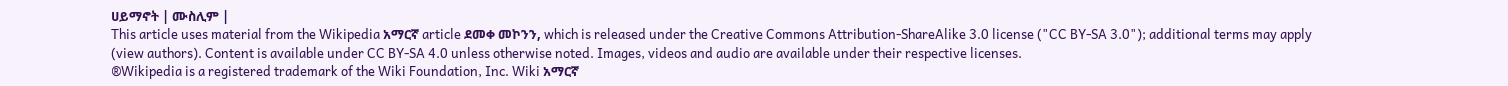ሀይማኖት | ሙስሊም |
This article uses material from the Wikipedia አማርኛ article ደመቀ መኮንን, which is released under the Creative Commons Attribution-ShareAlike 3.0 license ("CC BY-SA 3.0"); additional terms may apply (view authors). Content is available under CC BY-SA 4.0 unless otherwise noted. Images, videos and audio are available under their respective licenses.
®Wikipedia is a registered trademark of the Wiki Foundation, Inc. Wiki አማርኛ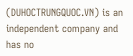(DUHOCTRUNGQUOC.VN) is an independent company and has no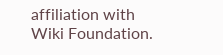affiliation with Wiki Foundation.